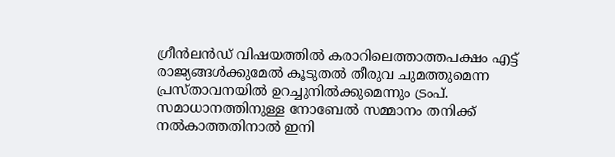ഗ്രീൻലൻഡ് വിഷയത്തിൽ കരാറിലെത്താത്തപക്ഷം എട്ട് രാജ്യങ്ങൾക്കുമേൽ കൂടുതൽ തീരുവ ചുമത്തുമെന്ന പ്രസ്താവനയിൽ ഉറച്ചുനിൽക്കുമെന്നും ട്രംപ്. സമാധാനത്തിനുള്ള നോബേൽ സമ്മാനം തനിക്ക് നൽകാത്തതിനാൽ ഇനി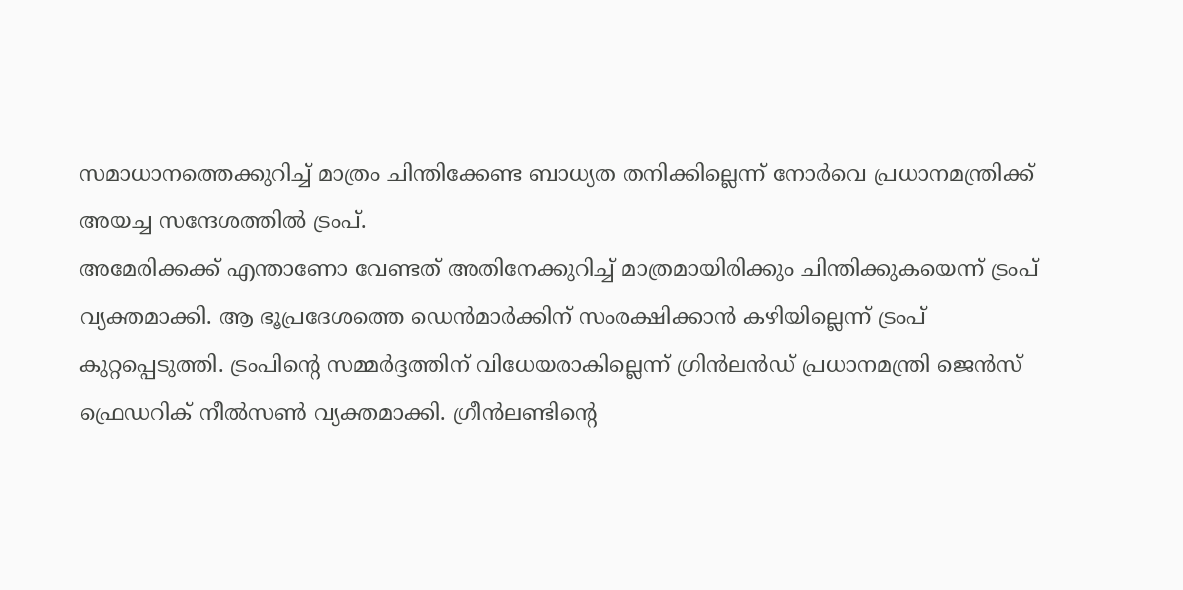സമാധാനത്തെക്കുറിച്ച് മാത്രം ചിന്തിക്കേണ്ട ബാധ്യത തനിക്കില്ലെന്ന് നോർവെ പ്രധാനമന്ത്രിക്ക് അയച്ച സന്ദേശത്തിൽ ട്രംപ്.
അമേരിക്കക്ക് എന്താണോ വേണ്ടത് അതിനേക്കുറിച്ച് മാത്രമായിരിക്കും ചിന്തിക്കുകയെന്ന് ട്രംപ് വ്യക്തമാക്കി. ആ ഭൂപ്രദേശത്തെ ഡെൻമാർക്കിന് സംരക്ഷിക്കാൻ കഴിയില്ലെന്ന് ട്രംപ് കുറ്റപ്പെടുത്തി. ട്രംപിന്റെ സമ്മർദ്ദത്തിന് വിധേയരാകില്ലെന്ന് ഗ്രിൻലൻഡ് പ്രധാനമന്ത്രി ജെൻസ് ഫ്രെഡറിക് നീൽസൺ വ്യക്തമാക്കി. ഗ്രീൻലണ്ടിന്റെ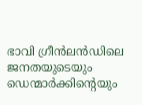ഭാവി ഗ്രീൻലൻഡിലെ ജനതയുടെയും ഡെന്മാർക്കിന്റെയും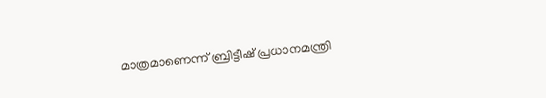മാത്രമാണെന്ന് ബ്രിട്ടീഷ് പ്രധാനമന്ത്രി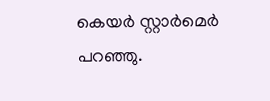കെയർ സ്റ്റാർമെർ പറഞ്ഞു.